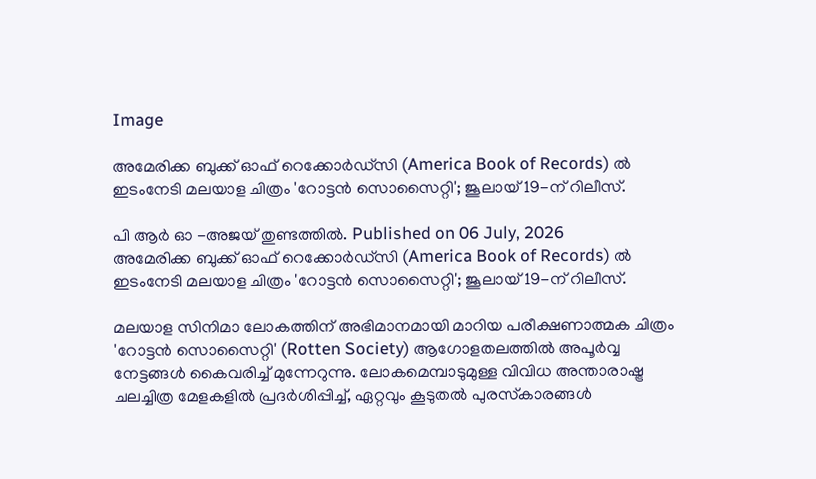Image

അമേരിക്ക ബുക്ക് ഓഫ് റെക്കോര്‍ഡ്‌സി (America Book of Records) ല്‍ ഇടംനേടി മലയാള ചിത്രം 'റോട്ടന്‍ സൊസൈറ്റി'; ജൂലായ് 19-ന് റിലീസ്.

പി ആര്‍ ഓ -അജയ് തുണ്ടത്തില്‍. Published on 06 July, 2026
അമേരിക്ക ബുക്ക് ഓഫ് റെക്കോര്‍ഡ്‌സി (America Book of Records) ല്‍ ഇടംനേടി മലയാള ചിത്രം 'റോട്ടന്‍ സൊസൈറ്റി'; ജൂലായ് 19-ന് റിലീസ്.

മലയാള സിനിമാ ലോകത്തിന് അഭിമാനമായി മാറിയ പരീക്ഷണാത്മക ചിത്രം 'റോട്ടന്‍ സൊസൈറ്റി' (Rotten Society) ആഗോളതലത്തില്‍ അപൂര്‍വ്വ നേട്ടങ്ങള്‍ കൈവരിച്ച് മുന്നേറുന്നു. ലോകമെമ്പാടുമുള്ള വിവിധ അന്താരാഷ്ട്ര ചലച്ചിത്ര മേളകളില്‍ പ്രദര്‍ശിപ്പിച്ച്, ഏറ്റവും കൂടുതല്‍ പുരസ്‌കാരങ്ങള്‍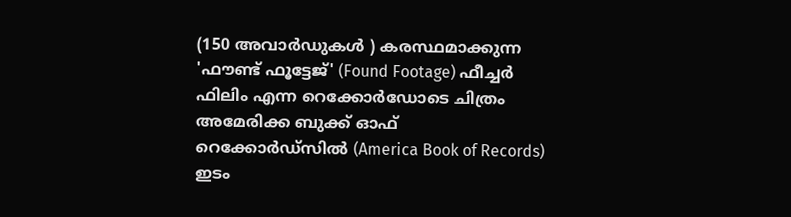(150 അവാര്‍ഡുകള്‍ ) കരസ്ഥമാക്കുന്ന 'ഫൗണ്ട് ഫൂട്ടേജ്' (Found Footage) ഫീച്ചര്‍ ഫിലിം എന്ന റെക്കോര്‍ഡോടെ ചിത്രം അമേരിക്ക ബുക്ക് ഓഫ് റെക്കോര്‍ഡ്‌സില്‍ (America Book of Records) ഇടം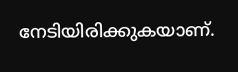നേടിയിരിക്കുകയാണ്.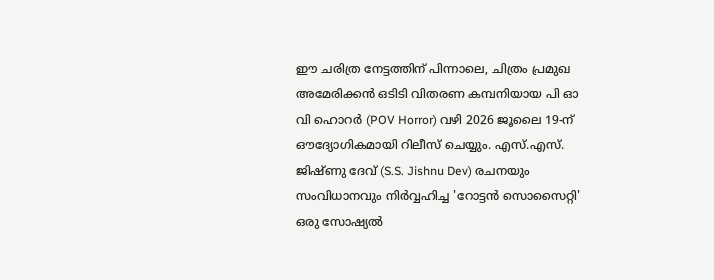ഈ ചരിത്ര നേട്ടത്തിന് പിന്നാലെ, ചിത്രം പ്രമുഖ അമേരിക്കന്‍ ഒടിടി വിതരണ കമ്പനിയായ പി ഓ വി ഹൊറര്‍ (POV Horror) വഴി 2026 ജൂലൈ 19-ന് ഔദ്യോഗികമായി റിലീസ് ചെയ്യും. എസ്.എസ്. ജിഷ്ണു ദേവ് (S.S. Jishnu Dev) രചനയും സംവിധാനവും നിര്‍വ്വഹിച്ച 'റോട്ടന്‍ സൊസൈറ്റി' ഒരു സോഷ്യല്‍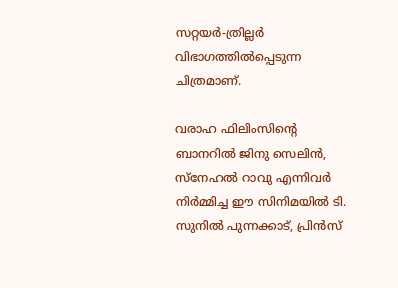സറ്റയര്‍-ത്രില്ലര്‍ വിഭാഗത്തില്‍പ്പെടുന്ന ചിത്രമാണ്.

വരാഹ ഫിലിംസിന്റെ ബാനറില്‍ ജിനു സെലിന്‍, സ്‌നേഹല്‍ റാവു എന്നിവര്‍ നിര്‍മ്മിച്ച ഈ സിനിമയില്‍ ടി. സുനില്‍ പുന്നക്കാട്, പ്രിന്‍സ്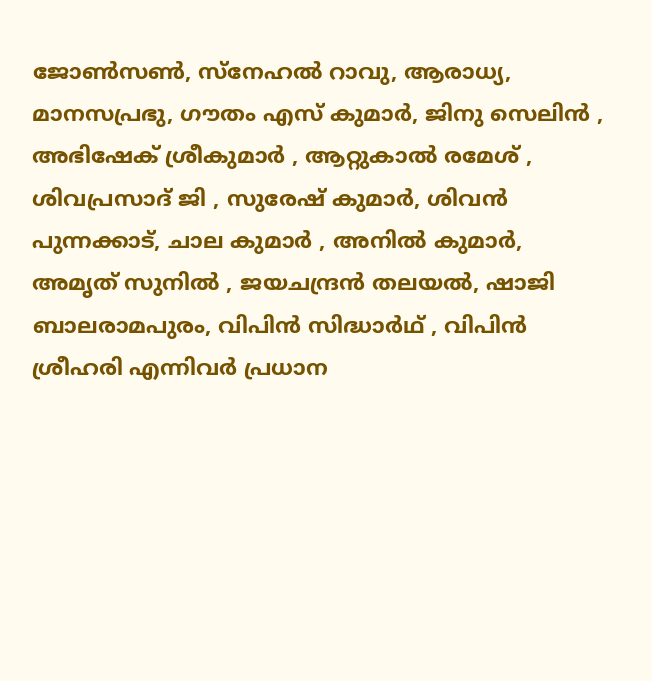ജോണ്‍സണ്‍, സ്‌നേഹല്‍ റാവു, ആരാധ്യ, മാനസപ്രഭു, ഗൗതം എസ് കുമാര്‍, ജിനു സെലിന്‍ , അഭിഷേക് ശ്രീകുമാര്‍ , ആറ്റുകാല്‍ രമേശ് , ശിവപ്രസാദ് ജി , സുരേഷ് കുമാര്‍, ശിവന്‍ പുന്നക്കാട്, ചാല കുമാര്‍ , അനില്‍ കുമാര്‍,  അമൃത് സുനില്‍ , ജയചന്ദ്രന്‍ തലയല്‍, ഷാജി ബാലരാമപുരം, വിപിന്‍ സിദ്ധാര്‍ഥ് , വിപിന്‍ ശ്രീഹരി എന്നിവര്‍ പ്രധാന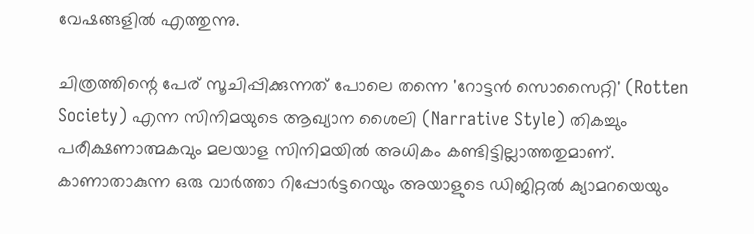വേഷങ്ങളില്‍ എത്തുന്നു.

ചിത്രത്തിന്റെ പേര് സൂചിപ്പിക്കുന്നത് പോലെ തന്നെ 'റോട്ടന്‍ സൊസൈറ്റി' (Rotten Society) എന്ന സിനിമയുടെ ആഖ്യാന ശൈലി (Narrative Style) തികച്ചും പരീക്ഷണാത്മകവും മലയാള സിനിമയില്‍ അധികം കണ്ടിട്ടില്ലാത്തതുമാണ്. കാണാതാകുന്ന ഒരു വാര്‍ത്താ റിപ്പോര്‍ട്ടറെയും അയാളുടെ ഡിജിറ്റല്‍ ക്യാമറയെയും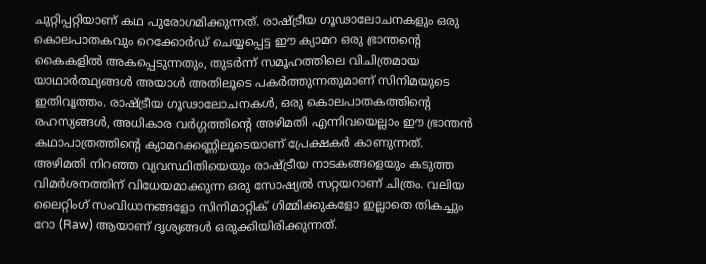ചുറ്റിപ്പറ്റിയാണ് കഥ പുരോഗമിക്കുന്നത്. രാഷ്ട്രീയ ഗൂഢാലോചനകളും ഒരു കൊലപാതകവും റെക്കോര്‍ഡ് ചെയ്യപ്പെട്ട ഈ ക്യാമറ ഒരു ഭ്രാന്തന്റെ കൈകളില്‍ അകപ്പെടുന്നതും, തുടര്‍ന്ന് സമൂഹത്തിലെ വിചിത്രമായ യാഥാര്‍ത്ഥ്യങ്ങള്‍ അയാള്‍ അതിലൂടെ പകര്‍ത്തുന്നതുമാണ് സിനിമയുടെ ഇതിവൃത്തം. രാഷ്ട്രീയ ഗൂഢാലോചനകള്‍, ഒരു കൊലപാതകത്തിന്റെ രഹസ്യങ്ങള്‍, അധികാര വര്‍ഗ്ഗത്തിന്റെ അഴിമതി എന്നിവയെല്ലാം ഈ ഭ്രാന്തന്‍ കഥാപാത്രത്തിന്റെ ക്യാമറക്കണ്ണിലൂടെയാണ് പ്രേക്ഷകര്‍ കാണുന്നത്. അഴിമതി നിറഞ്ഞ വ്യവസ്ഥിതിയെയും രാഷ്ട്രീയ നാടകങ്ങളെയും കടുത്ത വിമര്‍ശനത്തിന് വിധേയമാക്കുന്ന ഒരു സോഷ്യല്‍ സറ്റയറാണ് ചിത്രം. വലിയ ലൈറ്റിംഗ് സംവിധാനങ്ങളോ സിനിമാറ്റിക് ഗിമ്മിക്കുകളോ ഇല്ലാതെ തികച്ചും റോ (Raw) ആയാണ് ദൃശ്യങ്ങള്‍ ഒരുക്കിയിരിക്കുന്നത്.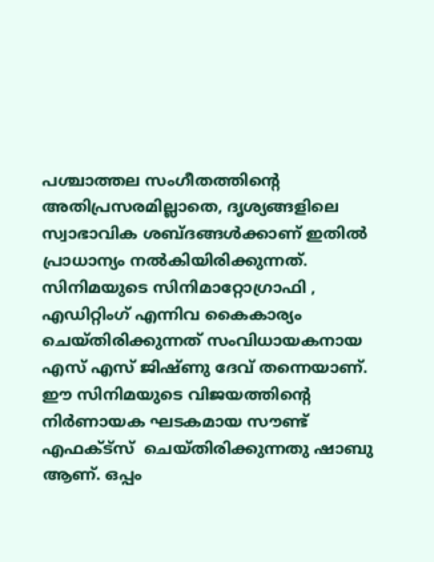പശ്ചാത്തല സംഗീതത്തിന്റെ അതിപ്രസരമില്ലാതെ, ദൃശ്യങ്ങളിലെ സ്വാഭാവിക ശബ്ദങ്ങള്‍ക്കാണ് ഇതില്‍ പ്രാധാന്യം നല്‍കിയിരിക്കുന്നത്. സിനിമയുടെ സിനിമാറ്റോഗ്രാഫി , എഡിറ്റിംഗ് എന്നിവ കൈകാര്യം ചെയ്തിരിക്കുന്നത് സംവിധായകനായ എസ് എസ് ജിഷ്ണു ദേവ് തന്നെയാണ്.  ഈ സിനിമയുടെ വിജയത്തിന്റെ നിര്‍ണായക ഘടകമായ സൗണ്ട് എഫക്ട്‌സ്  ചെയ്തിരിക്കുന്നതു ഷാബു ആണ്. ഒപ്പം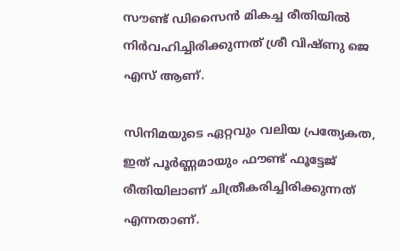സൗണ്ട് ഡിസൈന്‍ മികച്ച രീതിയില്‍ നിര്‍വഹിച്ചിരിക്കുന്നത് ശ്രീ വിഷ്ണു ജെ എസ് ആണ്.

സിനിമയുടെ ഏറ്റവും വലിയ പ്രത്യേകത, ഇത് പൂര്‍ണ്ണമായും ഫൗണ്ട് ഫൂട്ടേജ് രീതിയിലാണ് ചിത്രീകരിച്ചിരിക്കുന്നത് എന്നതാണ്.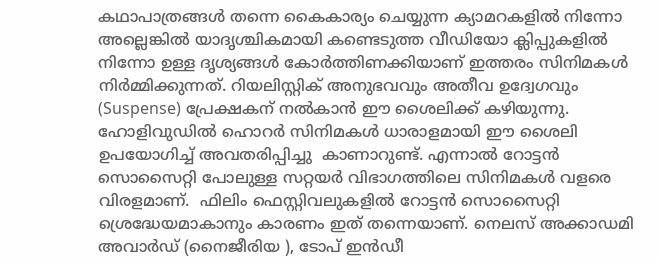കഥാപാത്രങ്ങള്‍ തന്നെ കൈകാര്യം ചെയ്യുന്ന ക്യാമറകളില്‍ നിന്നോ അല്ലെങ്കില്‍ യാദൃശ്ചികമായി കണ്ടെടുത്ത വീഡിയോ ക്ലിപ്പുകളില്‍ നിന്നോ ഉള്ള ദൃശ്യങ്ങള്‍ കോര്‍ത്തിണക്കിയാണ് ഇത്തരം സിനിമകള്‍ നിര്‍മ്മിക്കുന്നത്. റിയലിസ്റ്റിക് അനുഭവവും അതീവ ഉദ്വേഗവും (Suspense) പ്രേക്ഷകന് നല്‍കാന്‍ ഈ ശൈലിക്ക് കഴിയുന്നു. ഹോളിവുഡില്‍ ഹൊറര്‍ സിനിമകള്‍ ധാരാളമായി ഈ ശൈലി ഉപയോഗിച്ച് അവതരിപ്പിച്ചു  കാണാറുണ്ട്. എന്നാല്‍ റോട്ടന്‍ സൊസൈറ്റി പോലുള്ള സറ്റയര്‍ വിഭാഗത്തിലെ സിനിമകള്‍ വളരെ വിരളമാണ്.  ഫിലിം ഫെസ്റ്റിവലുകളില്‍ റോട്ടന്‍ സൊസൈറ്റി ശ്രെദ്ധേയമാകാനും കാരണം ഇത് തന്നെയാണ്. നെലസ് അക്കാഡമി അവാര്‍ഡ് (നൈജീരിയ ), ടോപ് ഇന്‍ഡീ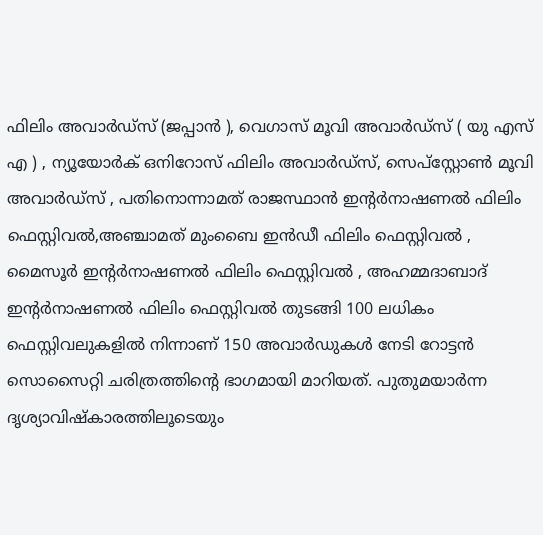ഫിലിം അവാര്‍ഡ്സ് (ജപ്പാന്‍ ), വെഗാസ് മൂവി അവാര്‍ഡ്സ് ( യു എസ് എ ) , ന്യൂയോര്‍ക് ഒനിറോസ് ഫിലിം അവാര്‍ഡ്സ്, സെപ്സ്റ്റോണ്‍ മൂവി അവാര്‍ഡ്സ് , പതിനൊന്നാമത് രാജസ്ഥാന്‍ ഇന്റര്‍നാഷണല്‍ ഫിലിം ഫെസ്റ്റിവല്‍,അഞ്ചാമത് മുംബൈ ഇന്‍ഡീ ഫിലിം ഫെസ്റ്റിവല്‍ , മൈസൂര്‍ ഇന്റര്‍നാഷണല്‍ ഫിലിം ഫെസ്റ്റിവല്‍ , അഹമ്മദാബാദ് ഇന്റര്‍നാഷണല്‍ ഫിലിം ഫെസ്റ്റിവല്‍ തുടങ്ങി 100 ലധികം ഫെസ്റ്റിവലുകളില്‍ നിന്നാണ് 150 അവാര്‍ഡുകള്‍ നേടി റോട്ടന്‍ സൊസൈറ്റി ചരിത്രത്തിന്റെ ഭാഗമായി മാറിയത്. പുതുമയാര്‍ന്ന ദൃശ്യാവിഷ്‌കാരത്തിലൂടെയും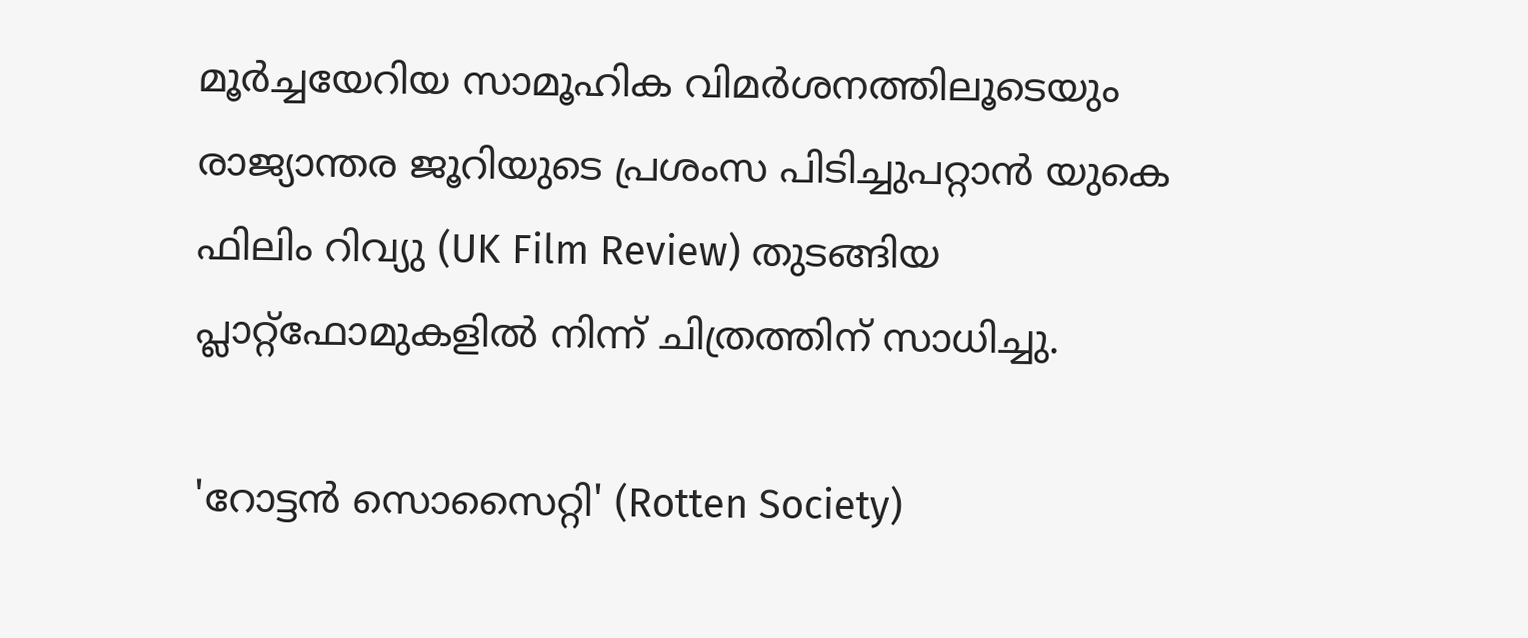മൂര്‍ച്ചയേറിയ സാമൂഹിക വിമര്‍ശനത്തിലൂടെയും രാജ്യാന്തര ജൂറിയുടെ പ്രശംസ പിടിച്ചുപറ്റാന്‍ യുകെ ഫിലിം റിവ്യു (UK Film Review) തുടങ്ങിയ പ്ലാറ്റ്ഫോമുകളില്‍ നിന്ന് ചിത്രത്തിന് സാധിച്ചു.

'റോട്ടന്‍ സൊസൈറ്റി' (Rotten Society)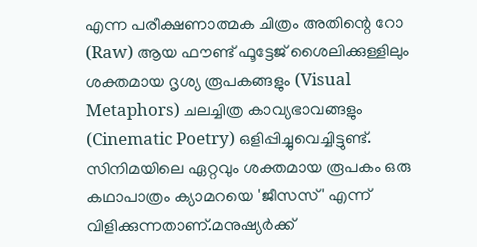എന്ന പരീക്ഷണാത്മക ചിത്രം അതിന്റെ റോ (Raw) ആയ ഫൗണ്ട് ഫൂട്ടേജ് ശൈലിക്കുള്ളിലും ശക്തമായ ദൃശ്യ രൂപകങ്ങളും (Visual Metaphors) ചലച്ചിത്ര കാവ്യഭാവങ്ങളും (Cinematic Poetry) ഒളിപ്പിച്ചുവെച്ചിട്ടുണ്ട്. സിനിമയിലെ ഏറ്റവും ശക്തമായ രൂപകം ഒരു കഥാപാത്രം ക്യാമറയെ 'ജീസസ്' എന്ന് വിളിക്കുന്നതാണ്.മനുഷ്യര്‍ക്ക്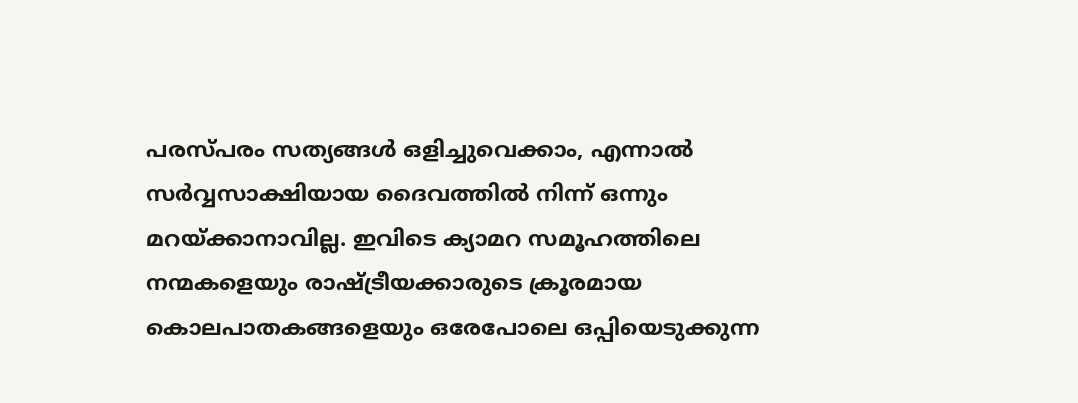പരസ്പരം സത്യങ്ങള്‍ ഒളിച്ചുവെക്കാം, എന്നാല്‍ സര്‍വ്വസാക്ഷിയായ ദൈവത്തില്‍ നിന്ന് ഒന്നും മറയ്ക്കാനാവില്ല. ഇവിടെ ക്യാമറ സമൂഹത്തിലെ നന്മകളെയും രാഷ്ട്രീയക്കാരുടെ ക്രൂരമായ കൊലപാതകങ്ങളെയും ഒരേപോലെ ഒപ്പിയെടുക്കുന്ന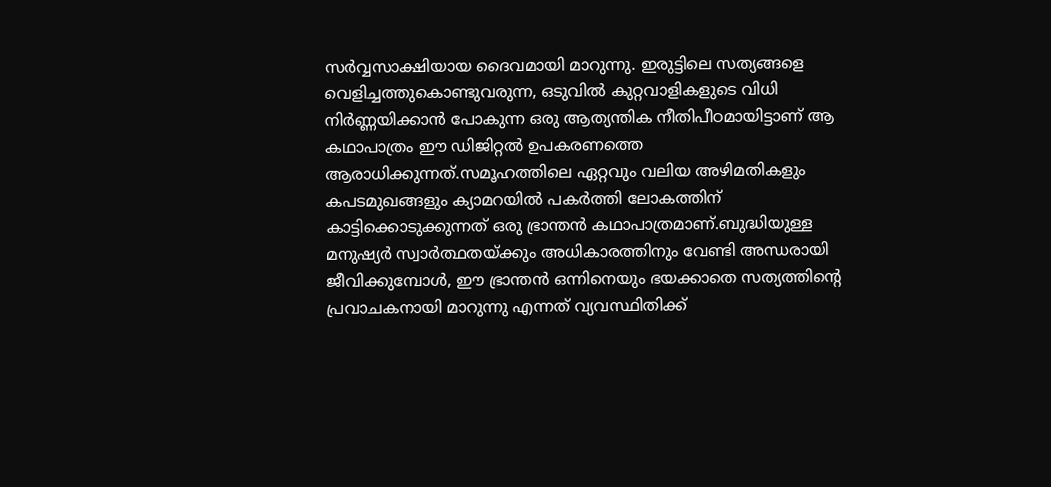സര്‍വ്വസാക്ഷിയായ ദൈവമായി മാറുന്നു. ഇരുട്ടിലെ സത്യങ്ങളെ വെളിച്ചത്തുകൊണ്ടുവരുന്ന, ഒടുവില്‍ കുറ്റവാളികളുടെ വിധി നിര്‍ണ്ണയിക്കാന്‍ പോകുന്ന ഒരു ആത്യന്തിക നീതിപീഠമായിട്ടാണ് ആ കഥാപാത്രം ഈ ഡിജിറ്റല്‍ ഉപകരണത്തെ ആരാധിക്കുന്നത്.സമൂഹത്തിലെ ഏറ്റവും വലിയ അഴിമതികളും കപടമുഖങ്ങളും ക്യാമറയില്‍ പകര്‍ത്തി ലോകത്തിന് കാട്ടിക്കൊടുക്കുന്നത് ഒരു ഭ്രാന്തന്‍ കഥാപാത്രമാണ്.ബുദ്ധിയുള്ള മനുഷ്യര്‍ സ്വാര്‍ത്ഥതയ്ക്കും അധികാരത്തിനും വേണ്ടി അന്ധരായി ജീവിക്കുമ്പോള്‍, ഈ ഭ്രാന്തന്‍ ഒന്നിനെയും ഭയക്കാതെ സത്യത്തിന്റെ പ്രവാചകനായി മാറുന്നു എന്നത് വ്യവസ്ഥിതിക്ക്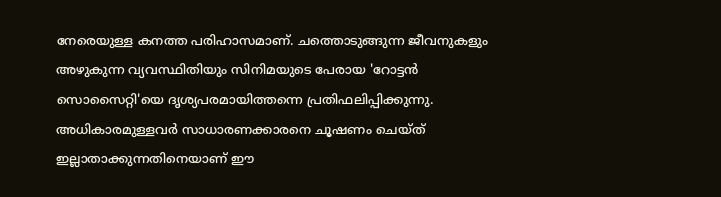നേരെയുള്ള കനത്ത പരിഹാസമാണ്. ചത്തൊടുങ്ങുന്ന ജീവനുകളും അഴുകുന്ന വ്യവസ്ഥിതിയും സിനിമയുടെ പേരായ 'റോട്ടന്‍ സൊസൈറ്റി'യെ ദൃശ്യപരമായിത്തന്നെ പ്രതിഫലിപ്പിക്കുന്നു. അധികാരമുള്ളവര്‍ സാധാരണക്കാരനെ ചൂഷണം ചെയ്ത് ഇല്ലാതാക്കുന്നതിനെയാണ് ഈ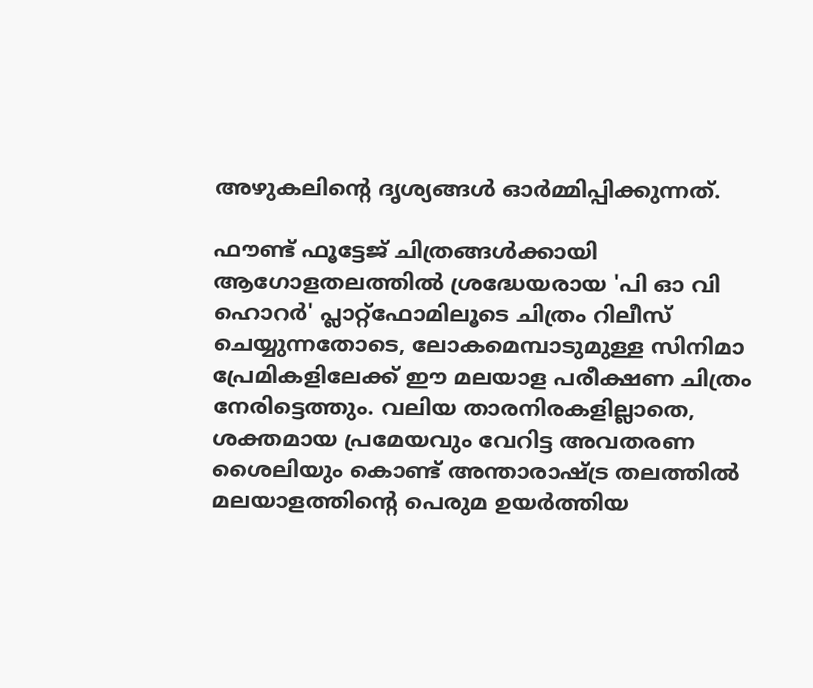അഴുകലിന്റെ ദൃശ്യങ്ങള്‍ ഓര്‍മ്മിപ്പിക്കുന്നത്.

ഫൗണ്ട് ഫൂട്ടേജ് ചിത്രങ്ങള്‍ക്കായി ആഗോളതലത്തില്‍ ശ്രദ്ധേയരായ 'പി ഓ വി ഹൊറര്‍' പ്ലാറ്റ്ഫോമിലൂടെ ചിത്രം റിലീസ് ചെയ്യുന്നതോടെ, ലോകമെമ്പാടുമുള്ള സിനിമാ പ്രേമികളിലേക്ക് ഈ മലയാള പരീക്ഷണ ചിത്രം നേരിട്ടെത്തും. വലിയ താരനിരകളില്ലാതെ, ശക്തമായ പ്രമേയവും വേറിട്ട അവതരണ ശൈലിയും കൊണ്ട് അന്താരാഷ്ട്ര തലത്തില്‍ മലയാളത്തിന്റെ പെരുമ ഉയര്‍ത്തിയ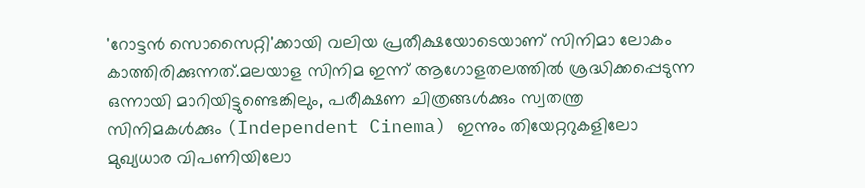'റോട്ടന്‍ സൊസൈറ്റി'ക്കായി വലിയ പ്രതീക്ഷയോടെയാണ് സിനിമാ ലോകം കാത്തിരിക്കുന്നത്.മലയാള സിനിമ ഇന്ന് ആഗോളതലത്തില്‍ ശ്രദ്ധിക്കപ്പെടുന്ന ഒന്നായി മാറിയിട്ടുണ്ടെങ്കിലും, പരീക്ഷണ ചിത്രങ്ങള്‍ക്കും സ്വതന്ത്ര സിനിമകള്‍ക്കും (Independent Cinema) ഇന്നും തിയേറ്ററുകളിലോ മുഖ്യധാര വിപണിയിലോ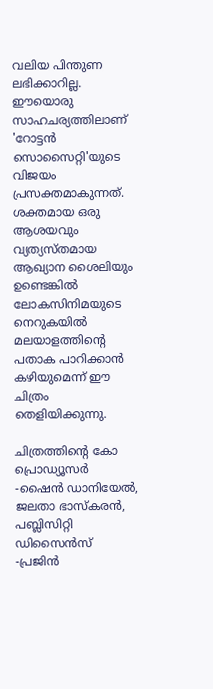വലിയ പിന്തുണ ലഭിക്കാറില്ല. ഈയൊരു സാഹചര്യത്തിലാണ് 'റോട്ടന്‍ സൊസൈറ്റി'യുടെ വിജയം പ്രസക്തമാകുന്നത്. ശക്തമായ ഒരു ആശയവും വ്യത്യസ്തമായ ആഖ്യാന ശൈലിയും ഉണ്ടെങ്കില്‍ ലോകസിനിമയുടെ നെറുകയില്‍ മലയാളത്തിന്റെ പതാക പാറിക്കാന്‍ കഴിയുമെന്ന് ഈ ചിത്രം തെളിയിക്കുന്നു.

ചിത്രത്തിന്റെ കോ പ്രൊഡ്യൂസര്‍ -ഷൈന്‍ ഡാനിയേല്‍, ജലതാ ഭാസ്‌കരന്‍, പബ്ലിസിറ്റി ഡിസൈന്‍സ് -പ്രജിന്‍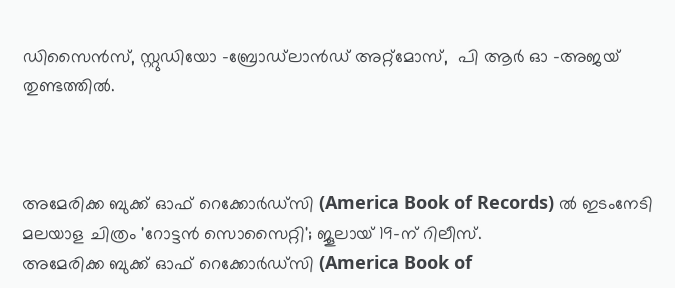ഡിസൈന്‍സ്, സ്റ്റുഡിയോ -ബ്രോഡ്‌ലാന്‍ഡ് അറ്റ്‌മോസ്,  പി ആര്‍ ഓ -അജയ് തുണ്ടത്തില്‍.



അമേരിക്ക ബുക്ക് ഓഫ് റെക്കോര്‍ഡ്‌സി (America Book of Records) ല്‍ ഇടംനേടി മലയാള ചിത്രം 'റോട്ടന്‍ സൊസൈറ്റി'; ജൂലായ് 19-ന് റിലീസ്.
അമേരിക്ക ബുക്ക് ഓഫ് റെക്കോര്‍ഡ്‌സി (America Book of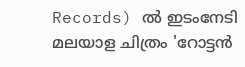Records) ല്‍ ഇടംനേടി മലയാള ചിത്രം 'റോട്ടന്‍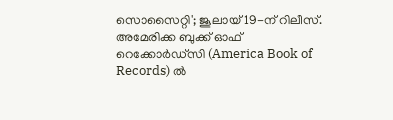സൊസൈറ്റി'; ജൂലായ് 19-ന് റിലീസ്.
അമേരിക്ക ബുക്ക് ഓഫ് റെക്കോര്‍ഡ്‌സി (America Book of Records) ല്‍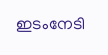ഇടംനേടി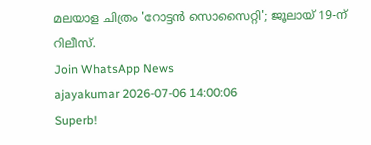മലയാള ചിത്രം 'റോട്ടന്‍ സൊസൈറ്റി'; ജൂലായ് 19-ന് റിലീസ്.
Join WhatsApp News
ajayakumar 2026-07-06 14:00:06
Superb!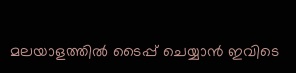മലയാളത്തില്‍ ടൈപ്പ് ചെയ്യാന്‍ ഇവിടെ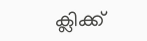ക്ലിക്ക്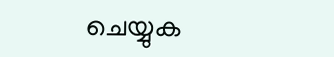ചെയ്യുക